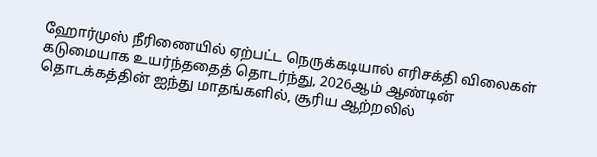ஹோர்முஸ் நீரிணையில் ஏற்பட்ட நெருக்கடியால் எரிசக்தி விலைகள் கடுமையாக உயர்ந்ததைத் தொடர்ந்து, 2026ஆம் ஆண்டின் தொடக்கத்தின் ஐந்து மாதங்களில், சூரிய ஆற்றலில்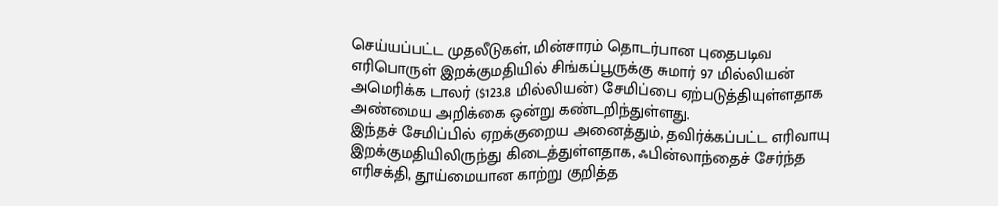செய்யப்பட்ட முதலீடுகள், மின்சாரம் தொடர்பான புதைபடிவ எரிபொருள் இறக்குமதியில் சிங்கப்பூருக்கு சுமார் 97 மில்லியன் அமெரிக்க டாலர் ($123.8 மில்லியன்) சேமிப்பை ஏற்படுத்தியுள்ளதாக அண்மைய அறிக்கை ஒன்று கண்டறிந்துள்ளது.
இந்தச் சேமிப்பில் ஏறக்குறைய அனைத்தும், தவிர்க்கப்பட்ட எரிவாயு இறக்குமதியிலிருந்து கிடைத்துள்ளதாக, ஃபின்லாந்தைச் சேர்ந்த எரிசக்தி, தூய்மையான காற்று குறித்த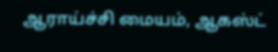ஆராய்ச்சி மையம், ஆகஸ்ட்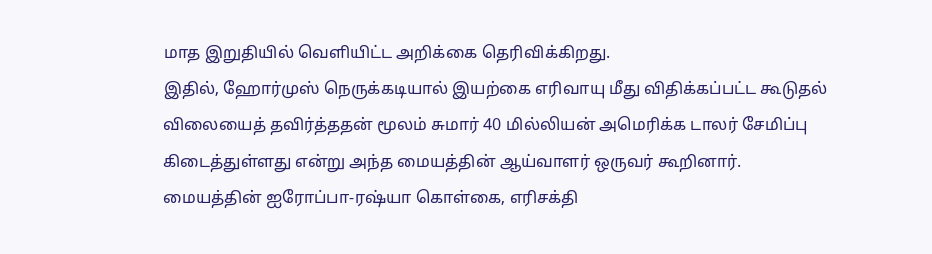மாத இறுதியில் வெளியிட்ட அறிக்கை தெரிவிக்கிறது.
இதில், ஹோர்முஸ் நெருக்கடியால் இயற்கை எரிவாயு மீது விதிக்கப்பட்ட கூடுதல் விலையைத் தவிர்த்ததன் மூலம் சுமார் 40 மில்லியன் அமெரிக்க டாலர் சேமிப்பு கிடைத்துள்ளது என்று அந்த மையத்தின் ஆய்வாளர் ஒருவர் கூறினார்.
மையத்தின் ஐரோப்பா-ரஷ்யா கொள்கை, எரிசக்தி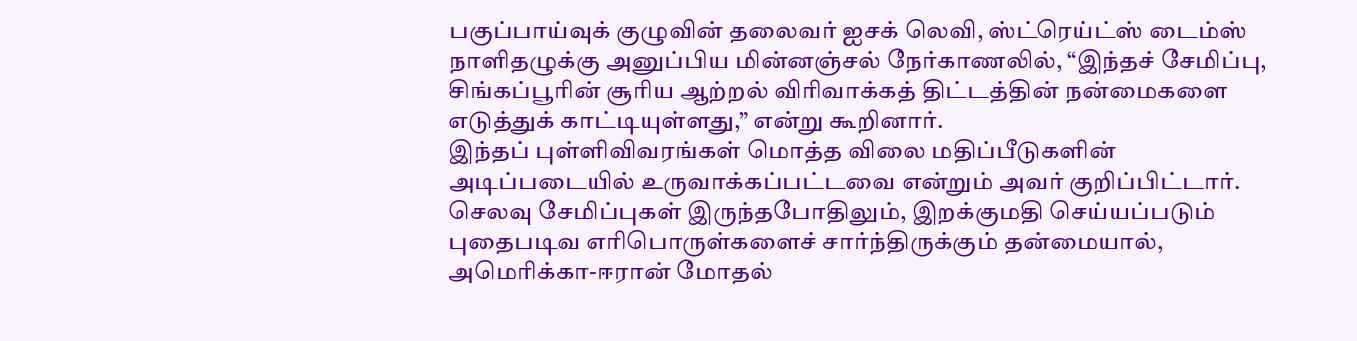பகுப்பாய்வுக் குழுவின் தலைவர் ஐசக் லெவி, ஸ்ட்ரெய்ட்ஸ் டைம்ஸ் நாளிதழுக்கு அனுப்பிய மின்னஞ்சல் நேர்காணலில், “இந்தச் சேமிப்பு, சிங்கப்பூரின் சூரிய ஆற்றல் விரிவாக்கத் திட்டத்தின் நன்மைகளை எடுத்துக் காட்டியுள்ளது,” என்று கூறினார்.
இந்தப் புள்ளிவிவரங்கள் மொத்த விலை மதிப்பீடுகளின் அடிப்படையில் உருவாக்கப்பட்டவை என்றும் அவர் குறிப்பிட்டார்.
செலவு சேமிப்புகள் இருந்தபோதிலும், இறக்குமதி செய்யப்படும் புதைபடிவ எரிபொருள்களைச் சார்ந்திருக்கும் தன்மையால், அமெரிக்கா-ஈரான் மோதல்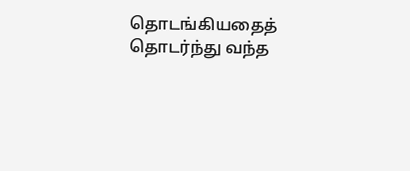தொடங்கியதைத் தொடர்ந்து வந்த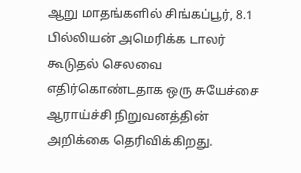ஆறு மாதங்களில் சிங்கப்பூர், 8.1 பில்லியன் அமெரிக்க டாலர் கூடுதல் செலவை எதிர்கொண்டதாக ஒரு சுயேச்சை ஆராய்ச்சி நிறுவனத்தின் அறிக்கை தெரிவிக்கிறது.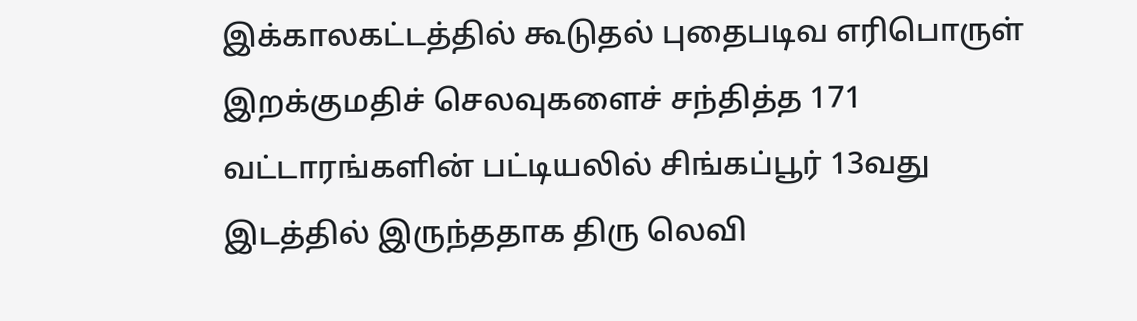இக்காலகட்டத்தில் கூடுதல் புதைபடிவ எரிபொருள் இறக்குமதிச் செலவுகளைச் சந்தித்த 171 வட்டாரங்களின் பட்டியலில் சிங்கப்பூர் 13வது இடத்தில் இருந்ததாக திரு லெவி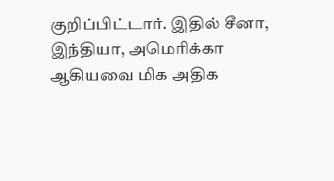குறிப்பிட்டார். இதில் சீனா, இந்தியா, அமெரிக்கா ஆகியவை மிக அதிக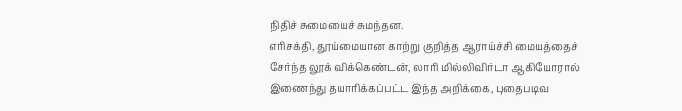நிதிச் சுமையைச் சுமந்தன.
எரிசக்தி, தூய்மையான காற்று குறித்த ஆராய்ச்சி மையத்தைச் சேர்ந்த லூக் விக்கெண்டன், லாரி மில்லிவிர்டா ஆகியோரால் இணைந்து தயாரிக்கப்பட்ட இந்த அறிக்கை, புதைபடிவ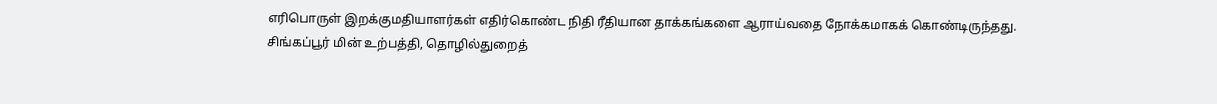எரிபொருள் இறக்குமதியாளர்கள் எதிர்கொண்ட நிதி ரீதியான தாக்கங்களை ஆராய்வதை நோக்கமாகக் கொண்டிருந்தது.
சிங்கப்பூர் மின் உற்பத்தி, தொழில்துறைத்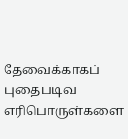தேவைக்காகப் புதைபடிவ எரிபொருள்களை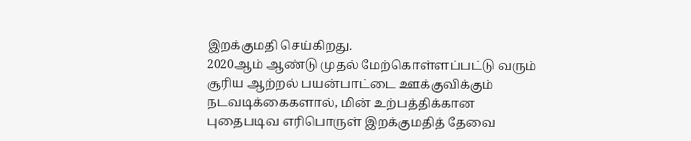இறக்குமதி செய்கிறது.
2020ஆம் ஆண்டு முதல் மேற்கொள்ளப்பட்டு வரும் சூரிய ஆற்றல் பயன்பாட்டை ஊக்குவிக்கும் நடவடிக்கைகளால், மின் உற்பத்திக்கான புதைபடிவ எரிபொருள் இறக்குமதித் தேவை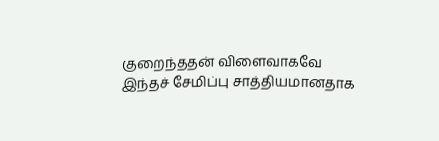குறைந்ததன் விளைவாகவே இந்தச் சேமிப்பு சாத்தியமானதாக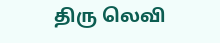திரு லெவி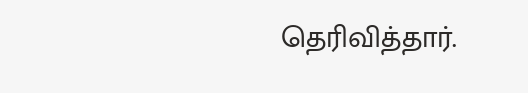தெரிவித்தார்.